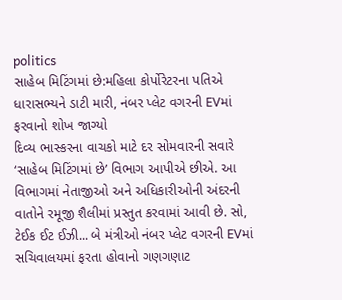politics
સાહેબ મિટિંગમાં છે:મહિલા કોર્પોરેટરના પતિએ ધારાસભ્યને ડાટી મારી, નંબર પ્લેટ વગરની EVમાં ફરવાનો શોખ જાગ્યો
દિવ્ય ભાસ્કરના વાચકો માટે દર સોમવારની સવારે ‘સાહેબ મિટિંગમાં છે’ વિભાગ આપીએ છીએ. આ વિભાગમાં નેતાજીઓ અને અધિકારીઓની અંદરની વાતોને રમૂજી શૈલીમાં પ્રસ્તુત કરવામાં આવી છે. સો, ટેઈક ઈટ ઈઝી... બે મંત્રીઓ નંબર પ્લેટ વગરની EVમાં સચિવાલયમાં ફરતા હોવાનો ગણગણાટ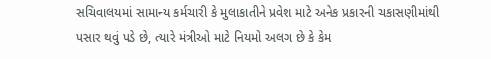સચિવાલયમાં સામાન્ય કર્મચારી કે મુલાકાતીને પ્રવેશ માટે અનેક પ્રકારની ચકાસણીમાંથી પસાર થવું પડે છે, ત્યારે મંત્રીઓ માટે નિયમો અલગ છે કે કેમ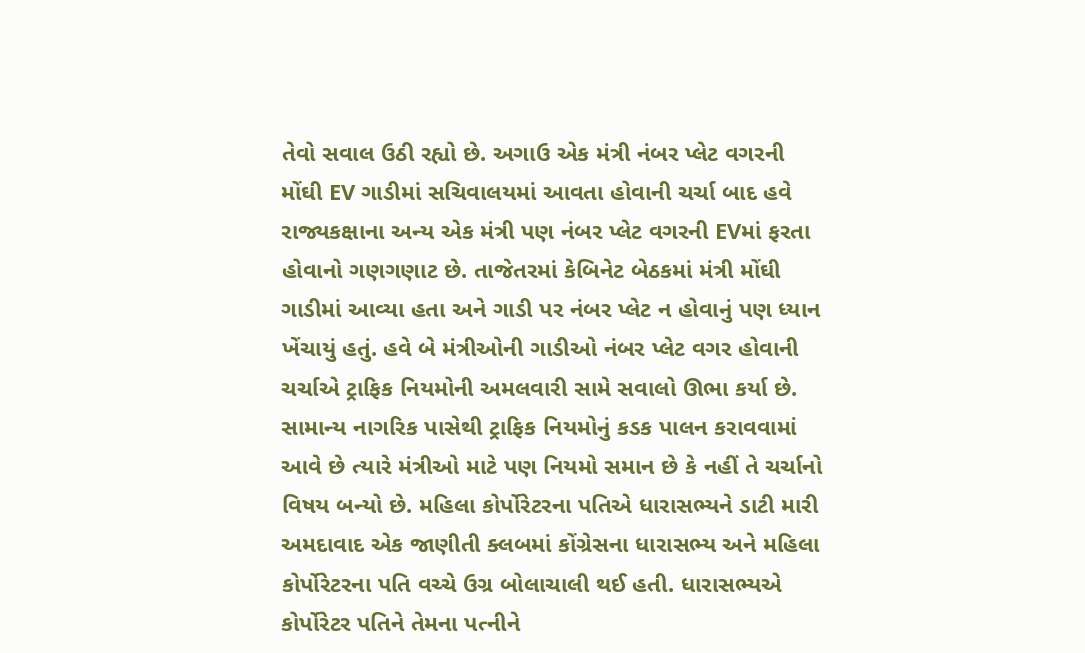તેવો સવાલ ઉઠી રહ્યો છે. અગાઉ એક મંત્રી નંબર પ્લેટ વગરની મોંઘી EV ગાડીમાં સચિવાલયમાં આવતા હોવાની ચર્ચા બાદ હવે રાજ્યકક્ષાના અન્ય એક મંત્રી પણ નંબર પ્લેટ વગરની EVમાં ફરતા હોવાનો ગણગણાટ છે. તાજેતરમાં કેબિનેટ બેઠકમાં મંત્રી મોંઘી ગાડીમાં આવ્યા હતા અને ગાડી પર નંબર પ્લેટ ન હોવાનું પણ ધ્યાન ખેંચાયું હતું. હવે બે મંત્રીઓની ગાડીઓ નંબર પ્લેટ વગર હોવાની ચર્ચાએ ટ્રાફિક નિયમોની અમલવારી સામે સવાલો ઊભા કર્યા છે. સામાન્ય નાગરિક પાસેથી ટ્રાફિક નિયમોનું કડક પાલન કરાવવામાં આવે છે ત્યારે મંત્રીઓ માટે પણ નિયમો સમાન છે કે નહીં તે ચર્ચાનો વિષય બન્યો છે. મહિલા કોર્પોરેટરના પતિએ ધારાસભ્યને ડાટી મારી અમદાવાદ એક જાણીતી ક્લબમાં કોંગ્રેસના ધારાસભ્ય અને મહિલા કોર્પોરેટરના પતિ વચ્ચે ઉગ્ર બોલાચાલી થઈ હતી. ધારાસભ્યએ કોર્પોરેટર પતિને તેમના પત્નીને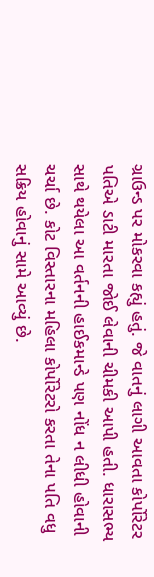ગ્રાઉન્ડ પર મોકરવા કહ્યું હતું. જે વાતનું લાગી આવતા કોર્પોરેટર પતિએ ડાટી મારતા જોઈ લેવાની ચીમકી આપી હતી. ધારાસભ્ય સાથે થયેલા આ વર્તનની હાઈકમાન્ડે પણ નોંધ ન લીધી હોવાની ચર્ચા છે. કોટ વિસ્તારના મહિલા કોર્પોરેટરો કરતા તેના પતિ વધુ સક્રિય હોવાનું સામે આવ્યું છે.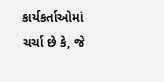કાર્યકર્તાઓમાં ચર્ચા છે કે, જે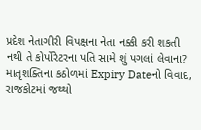પ્રદેશ નેતાગીરી વિપક્ષના નેતા નક્કી કરી શકતી નથી તે કોર્પોરેટરના પતિ સામે શું પગલાં લેવાના? માતૃશક્તિના કઠોળમાં Expiry Dateનો વિવાદ, રાજકોટમાં જથ્થો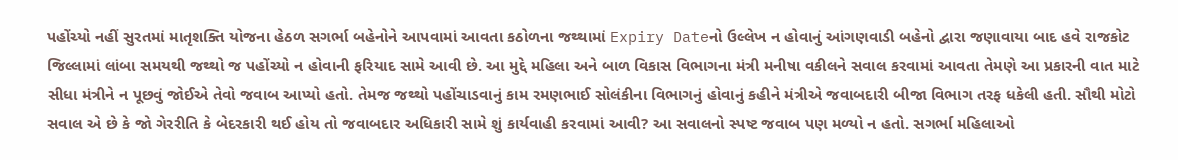પહોંચ્યો નહીં સુરતમાં માતૃશક્તિ યોજના હેઠળ સગર્ભા બહેનોને આપવામાં આવતા કઠોળના જથ્થામાં Expiry Dateનો ઉલ્લેખ ન હોવાનું આંગણવાડી બહેનો દ્વારા જણાવાયા બાદ હવે રાજકોટ જિલ્લામાં લાંબા સમયથી જથ્થો જ પહોંચ્યો ન હોવાની ફરિયાદ સામે આવી છે. આ મુદ્દે મહિલા અને બાળ વિકાસ વિભાગના મંત્રી મનીષા વકીલને સવાલ કરવામાં આવતા તેમણે આ પ્રકારની વાત માટે સીધા મંત્રીને ન પૂછવું જોઈએ તેવો જવાબ આપ્યો હતો. તેમજ જથ્થો પહોંચાડવાનું કામ રમણભાઈ સોલંકીના વિભાગનું હોવાનું કહીને મંત્રીએ જવાબદારી બીજા વિભાગ તરફ ધકેલી હતી. સૌથી મોટો સવાલ એ છે કે જો ગેરરીતિ કે બેદરકારી થઈ હોય તો જવાબદાર અધિકારી સામે શું કાર્યવાહી કરવામાં આવી? આ સવાલનો સ્પષ્ટ જવાબ પણ મળ્યો ન હતો. સગર્ભા મહિલાઓ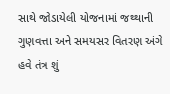સાથે જોડાયેલી યોજનામાં જથ્થાની ગુણવત્તા અને સમયસર વિતરણ અંગે હવે તંત્ર શું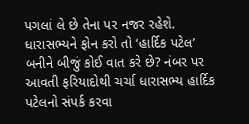પગલાં લે છે તેના પર નજર રહેશે. ધારાસભ્યને ફોન કરો તો ‘હાર્દિક પટેલ’ બનીને બીજું કોઈ વાત કરે છે? નંબર પર આવતી ફરિયાદોથી ચર્ચા ધારાસભ્ય હાર્દિક પટેલનો સંપર્ક કરવા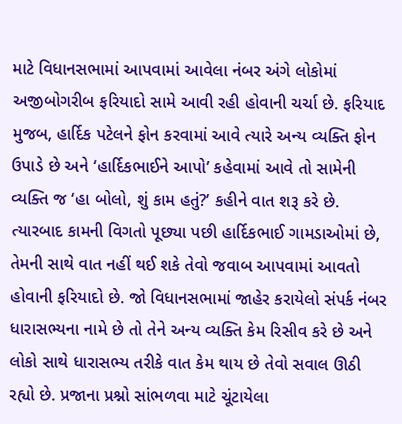માટે વિધાનસભામાં આપવામાં આવેલા નંબર અંગે લોકોમાં અજીબોગરીબ ફરિયાદો સામે આવી રહી હોવાની ચર્ચા છે. ફરિયાદ મુજબ, હાર્દિક પટેલને ફોન કરવામાં આવે ત્યારે અન્ય વ્યક્તિ ફોન ઉપાડે છે અને ‘હાર્દિકભાઈને આપો’ કહેવામાં આવે તો સામેની વ્યક્તિ જ ‘હા બોલો, શું કામ હતું?’ કહીને વાત શરૂ કરે છે. ત્યારબાદ કામની વિગતો પૂછ્યા પછી હાર્દિકભાઈ ગામડાઓમાં છે, તેમની સાથે વાત નહીં થઈ શકે તેવો જવાબ આપવામાં આવતો હોવાની ફરિયાદો છે. જો વિધાનસભામાં જાહેર કરાયેલો સંપર્ક નંબર ધારાસભ્યના નામે છે તો તેને અન્ય વ્યક્તિ કેમ રિસીવ કરે છે અને લોકો સાથે ધારાસભ્ય તરીકે વાત કેમ થાય છે તેવો સવાલ ઊઠી રહ્યો છે. પ્રજાના પ્રશ્નો સાંભળવા માટે ચૂંટાયેલા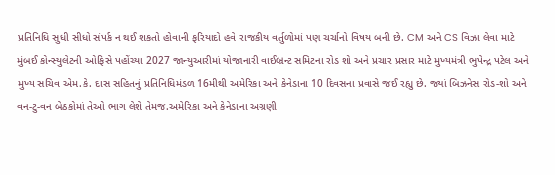પ્રતિનિધિ સુધી સીધો સંપર્ક ન થઈ શકતો હોવાની ફરિયાદો હવે રાજકીય વર્તુળોમાં પણ ચર્ચાનો વિષય બની છે. CM અને CS વિઝા લેવા માટે મુંબઈ કોન્સ્યુલેટની ઓફિસે પહોંચ્યા 2027 જાન્યુઆરીમાં યોજાનારી વાઈબ્રન્ટ સમિટના રોડ શો અને પ્રચાર પ્રસાર માટે મુખ્યમંત્રી ભુપેન્દ્ર પટેલ અને મુખ્ય સચિવ એમ.કે. દાસ સહિતનું પ્રતિનિધિમંડળ 16મીથી અમેરિકા અને કેનેડાના 10 દિવસના પ્રવાસે જઈ રહ્યુ છે. જ્યાં બિઝનેસ રોડ-શો અને વન-ટુ-વન બેઠકોમાં તેઓ ભાગ લેશે તેમજ.અમેરિકા અને કેનેડાના અગ્રણી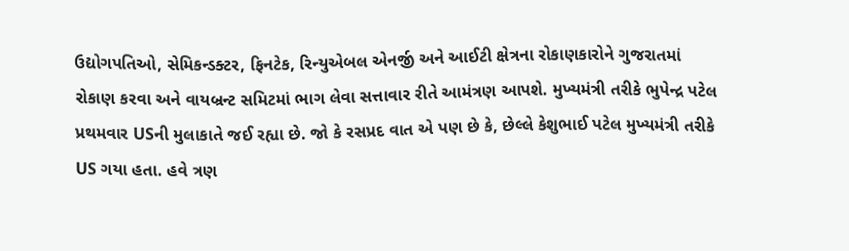ઉદ્યોગપતિઓ, સેમિકન્ડક્ટર, ફિનટેક, રિન્યુએબલ એનર્જી અને આઈટી ક્ષેત્રના રોકાણકારોને ગુજરાતમાં રોકાણ કરવા અને વાયબ્રન્ટ સમિટમાં ભાગ લેવા સત્તાવાર રીતે આમંત્રણ આપશે. મુખ્યમંત્રી તરીકે ભુપેન્દ્ર પટેલ પ્રથમવાર USની મુલાકાતે જઈ રહ્યા છે. જો કે રસપ્રદ વાત એ પણ છે કે, છેલ્લે કેશુભાઈ પટેલ મુખ્યમંત્રી તરીકે US ગયા હતા. હવે ત્રણ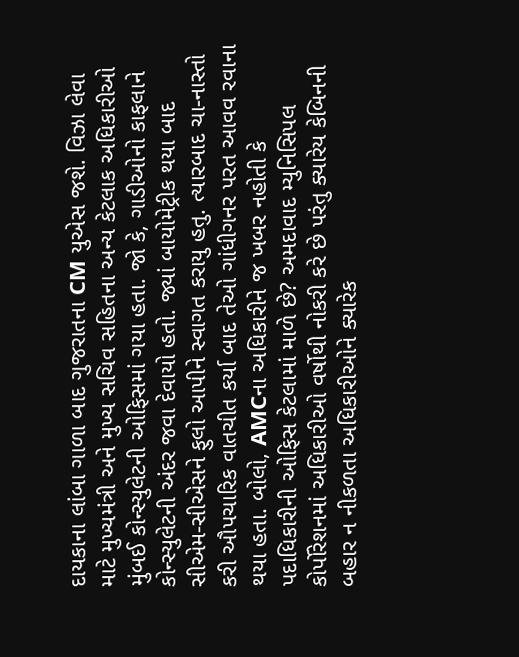દાયકાના લાંબા ગાળા બાદ ગુજરાતના CM યુએસ જશે. વિઝા લેવા માટે મુખ્યમંત્રી અને મુખ્ય સચિવ સહિતના અન્ય કેટલાક અધિકારીઓ મુંબઈ કોન્સ્યુલેટની ઓફિસમાં ગયા હતા. જો કે, ગાડીઓનો કાફલાને કોન્સ્યુલેટની અંદર જવા દેવાયો હતો. જ્યાં બાયોમેટ્રીક થયા બાદ સીએમ-સીએસને ફુલો આપીને સ્વાગત કરાયુ હતુ. ત્યારબાદ ચા-નાસ્તો કરી ઔપચારિક વાતચીત કર્યા બાદ તેઓ ગાંધીગનર પરત આવવ રવાના થયા હતા. બોલો, AMCના અધિકારીને જ ખબર નહોતી કે પદાધિકારીની ઓફિસ કેટલામાં માળે છે? અમદાવાદ મ્યુનિસિપલ કોર્પોરેશનમાં અધિકારીઓ વર્ષોથી નોકરી કરે છે પરંતુ ક્યારેય કેબિનની બહાર ન નીકળતા અધિકારીઓને ક્યારેક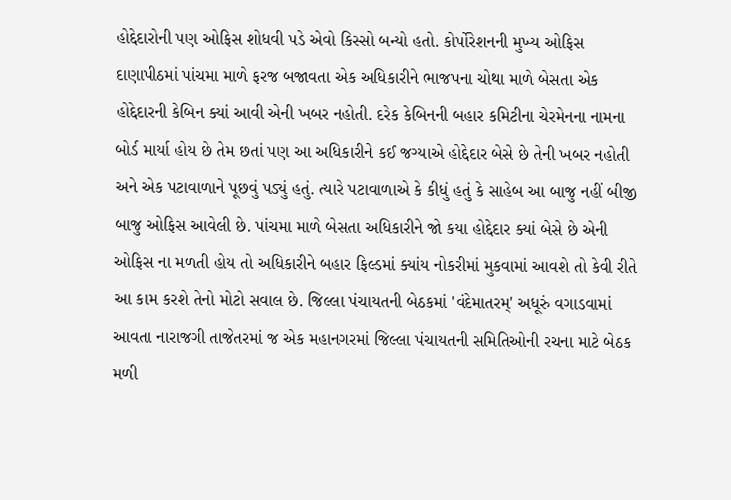હોદ્દેદારોની પણ ઓફિસ શોધવી પડે એવો કિસ્સો બન્યો હતો. કોર્પોરેશનની મુખ્ય ઓફિસ દાણાપીઠમાં પાંચમા માળે ફરજ બજાવતા એક અધિકારીને ભાજપના ચોથા માળે બેસતા એક હોદ્દેદારની કેબિન ક્યાં આવી એની ખબર નહોતી. દરેક કેબિનની બહાર કમિટીના ચેરમેનના નામના બોર્ડ માર્યા હોય છે તેમ છતાં પણ આ અધિકારીને કઈ જગ્યાએ હોદ્દેદાર બેસે છે તેની ખબર નહોતી અને એક પટાવાળાને પૂછવું પડ્યું હતું. ત્યારે પટાવાળાએ કે કીધું હતું કે સાહેબ આ બાજુ નહીં બીજી બાજુ ઓફિસ આવેલી છે. પાંચમા માળે બેસતા અધિકારીને જો કયા હોદ્દેદાર ક્યાં બેસે છે એની ઓફિસ ના મળતી હોય તો અધિકારીને બહાર ફિલ્ડમાં ક્યાંય નોકરીમાં મુકવામાં આવશે તો કેવી રીતે આ કામ કરશે તેનો મોટો સવાલ છે. જિલ્લા પંચાયતની બેઠકમાં 'વંદેમાતરમ્' અધૂરું વગાડવામાં આવતા નારાજગી તાજેતરમાં જ એક મહાનગરમાં જિલ્લા પંચાયતની સમિતિઓની રચના માટે બેઠક મળી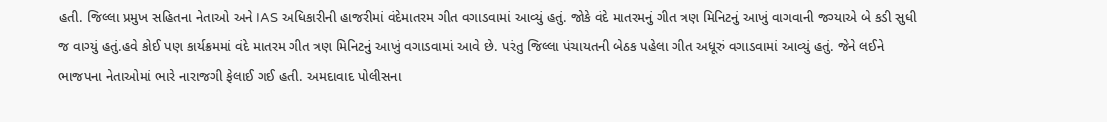હતી. જિલ્લા પ્રમુખ સહિતના નેતાઓ અને IAS અધિકારીની હાજરીમાં વંદેમાતરમ ગીત વગાડવામાં આવ્યું હતું. જોકે વંદે માતરમનું ગીત ત્રણ મિનિટનું આખું વાગવાની જગ્યાએ બે કડી સુધી જ વાગ્યું હતું.હવે કોઈ પણ કાર્યક્રમમાં વંદે માતરમ ગીત ત્રણ મિનિટનું આખું વગાડવામાં આવે છે. પરંતુ જિલ્લા પંચાયતની બેઠક પહેલા ગીત અધૂરું વગાડવામાં આવ્યું હતું. જેને લઈને ભાજપના નેતાઓમાં ભારે નારાજગી ફેલાઈ ગઈ હતી. અમદાવાદ પોલીસના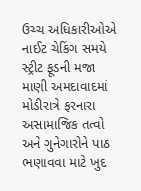ઉચ્ચ અધિકારીઓએ નાઈટ ચેકિંગ સમયે સ્ટ્રીટ ફૂડની મજા માણી અમદાવાદમાં મોડીરાત્રે ફરનારા અસામાજિક તત્વો અને ગુનેગારોને પાઠ ભણાવવા માટે ખુદ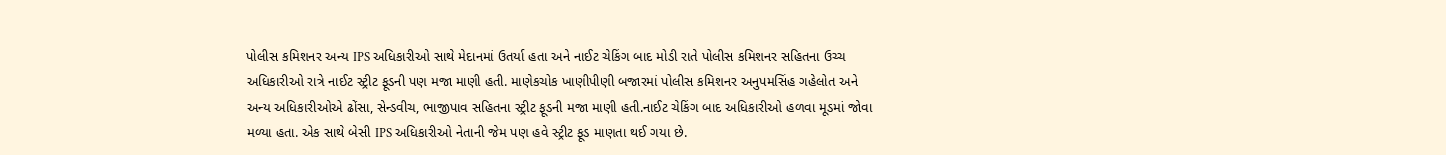પોલીસ કમિશનર અન્ય IPS અધિકારીઓ સાથે મેદાનમાં ઉતર્યા હતા અને નાઈટ ચેકિંગ બાદ મોડી રાતે પોલીસ કમિશનર સહિતના ઉચ્ચ અધિકારીઓ રાત્રે નાઈટ સ્ટ્રીટ ફૂડની પણ મજા માણી હતી. માણેકચોક ખાણીપીણી બજારમાં પોલીસ કમિશનર અનુપમસિંહ ગહેલોત અને અન્ય અધિકારીઓએ ઢોંસા, સેન્ડવીચ, ભાજીપાવ સહિતના સ્ટ્રીટ ફૂડની મજા માણી હતી.નાઈટ ચેકિંગ બાદ અધિકારીઓ હળવા મૂડમાં જોવા મળ્યા હતા. એક સાથે બેસી IPS અધિકારીઓ નેતાની જેમ પણ હવે સ્ટ્રીટ ફૂડ માણતા થઈ ગયા છે.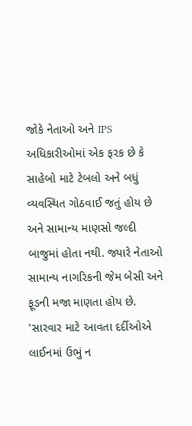જોકે નેતાઓ અને IPS અધિકારીઓમાં એક ફરક છે કે સાહેબો માટે ટેબલો અને બધું વ્યવસ્થિત ગોઠવાઈ જતું હોય છે અને સામાન્ય માણસો જલ્દી બાજુમાં હોતા નથી. જ્યારે નેતાઓ સામાન્ય નાગરિકની જેમ બેસી અને ફૂડની મજા માણતા હોય છે. 'સારવાર માટે આવતા દર્દીઓએ લાઈનમાં ઉભું ન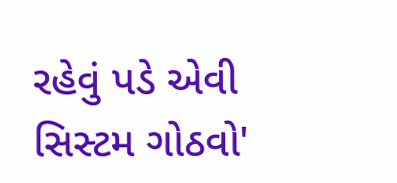રહેવું પડે એવી સિસ્ટમ ગોઠવો'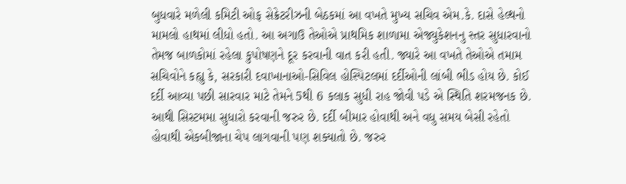બુધવારે મળેલી કમિટી ઓફ સેક્રેટરીઝની બેઠકમાં આ વખતે મુખ્ય સચિવ એમ.કે. દાસે હેલ્થનો મામલો હાથમાં લીધો હતો. આ અગાઉ તેઓએ પ્રાથમિક શાળામા એજ્યુકેશનનુ સ્તર સુધારવાનો તેમજ બાળકોમાં રહેલા કુપોષણને દૂર કરવાની વાત કરી હતી. જ્યારે આ વખતે તેઓએ તમામ સચિવોને કહ્યુ કે, સરકારી દવાખાનાઓ-સિવિલ હોસ્પિટલમાં દર્દીઓની લાંબી ભીડ હોય છે. કોઈ દર્દી આવ્યા પછી સારવાર માટે તેમને 5થી 6 કલાક સુધી રાહ જોવી પડે એ સ્થિતિ શરમજનક છે. આથી સિસ્ટમમા સુધારો કરવાની જરુર છે. દર્દી બીમાર હોવાથી અને વધુ સમય બેસી રહેતો હોવાથી એકબીજાના ચેપ લાગવાની પણ શક્યાતો છે. જરુર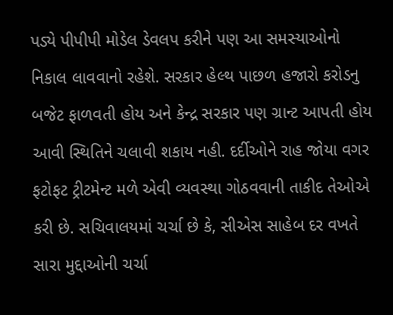પડ્યે પીપીપી મોડેલ ડેવલપ કરીને પણ આ સમસ્યાઓનો નિકાલ લાવવાનો રહેશે. સરકાર હેલ્થ પાછળ હજારો કરોડનુ બજેટ ફાળવતી હોય અને કેન્દ્ર સરકાર પણ ગ્રાન્ટ આપતી હોય આવી સ્થિતિને ચલાવી શકાય નહી. દર્દીઓને રાહ જોયા વગર ફટોફટ ટ્રીટમેન્ટ મળે એવી વ્યવસ્થા ગોઠવવાની તાકીદ તેઓએ કરી છે. સચિવાલયમાં ચર્ચા છે કે, સીએસ સાહેબ દર વખતે સારા મુદ્દાઓની ચર્ચા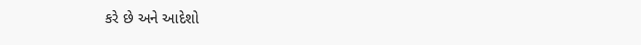કરે છે અને આદેશો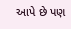આપે છે પણ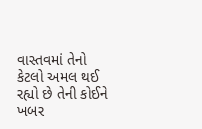વાસ્તવમાં તેનો કેટલો અમલ થઈ રહ્યો છે તેની કોઈને ખબર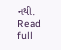નથી.
Read full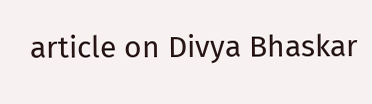article on Divya Bhaskar